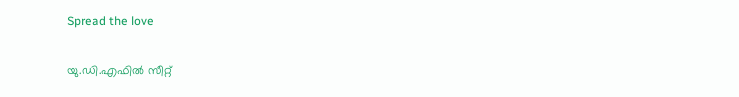Spread the love

യു.ഡി.എഫില്‍ സീറ്റ്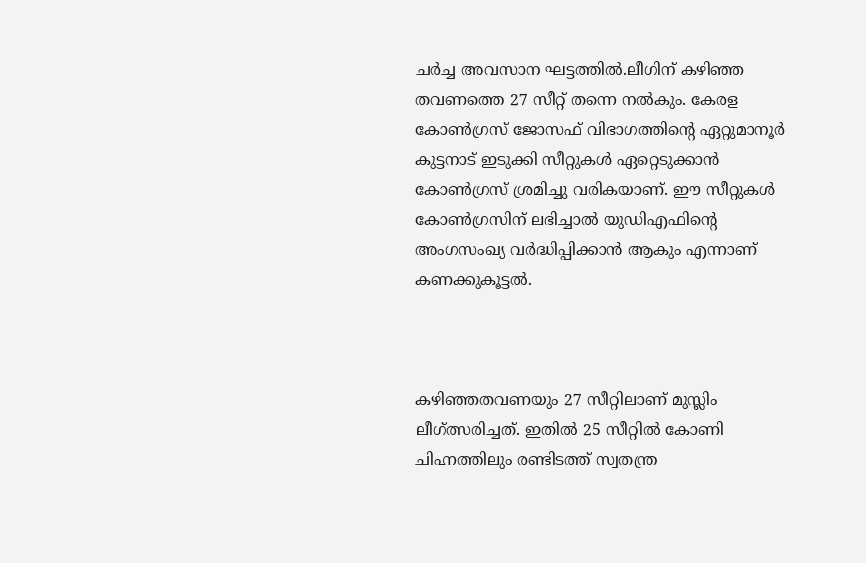ചര്‍ച്ച അവസാന ഘട്ടത്തിൽ.ലീഗിന് കഴിഞ്ഞ തവണത്തെ 27 സീറ്റ് തന്നെ നൽകും. കേരള കോൺഗ്രസ് ജോസഫ് വിഭാഗത്തിന്റെ ഏറ്റുമാനൂർ കുട്ടനാട് ഇടുക്കി സീറ്റുകൾ ഏറ്റെടുക്കാൻ കോൺഗ്രസ് ശ്രമിച്ചു വരികയാണ്. ഈ സീറ്റുകൾ കോൺഗ്രസിന് ലഭിച്ചാൽ യുഡിഎഫിന്റെ അംഗസംഖ്യ വർദ്ധിപ്പിക്കാൻ ആകും എന്നാണ് കണക്കുകൂട്ടൽ.



കഴിഞ്ഞതവണയും 27 സീറ്റിലാണ് മുസ്ലിം ലീഗ്ത്സരിച്ചത്. ഇതില്‍ 25 സീറ്റില്‍ കോണി ചിഹ്നത്തിലും രണ്ടിടത്ത് സ്വതന്ത്ര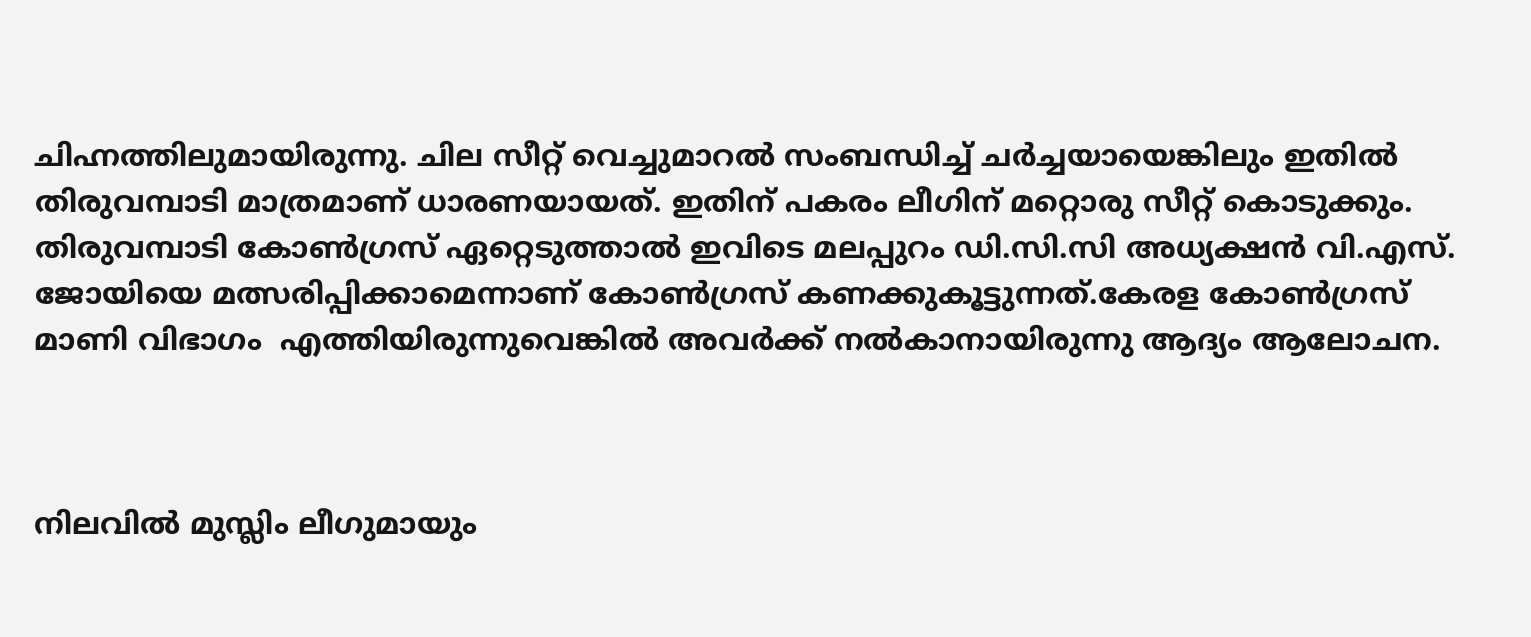ചിഹ്നത്തിലുമായിരുന്നു. ചില സീറ്റ് വെച്ചുമാറല്‍ സംബന്ധിച്ച് ചര്‍ച്ചയായെങ്കിലും ഇതില്‍ തിരുവമ്പാടി മാത്രമാണ് ധാരണയായത്. ഇതിന് പകരം ലീഗിന് മറ്റൊരു സീറ്റ് കൊടുക്കും. തിരുവമ്പാടി കോണ്‍ഗ്രസ് ഏറ്റെടുത്താല്‍ ഇവിടെ മലപ്പുറം ഡി.സി.സി അധ്യക്ഷന്‍ വി.എസ്. ജോയിയെ മത്സരിപ്പിക്കാമെന്നാണ് കോണ്‍ഗ്രസ് കണക്കുകൂട്ടുന്നത്.കേരള കോൺഗ്രസ് മാണി വിഭാഗം  എത്തിയിരുന്നുവെങ്കിൽ അവർക്ക് നൽകാനായിരുന്നു ആദ്യം ആലോചന.



നിലവില്‍ മുസ്ലിം ലീഗുമായും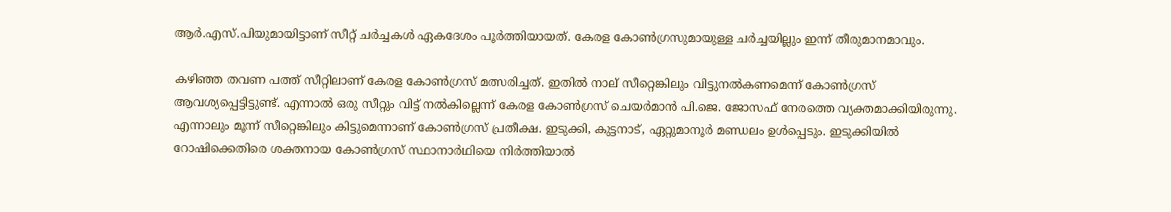ആര്‍.എസ്.പിയുമായിട്ടാണ് സീറ്റ് ചര്‍ച്ചകള്‍ ഏകദേശം പൂര്‍ത്തിയായത്. കേരള കോണ്‍ഗ്രസുമായുള്ള ചര്‍ച്ചയില്ലും ഇന്ന് തീരുമാനമാവും.

കഴിഞ്ഞ തവണ പത്ത് സീറ്റിലാണ് കേരള കോണ്‍ഗ്രസ് മത്സരിച്ചത്. ഇതില്‍ നാല് സീറ്റെങ്കിലും വിട്ടുനല്‍കണമെന്ന് കോണ്‍ഗ്രസ് ആവശ്യപ്പെട്ടിട്ടുണ്ട്. എന്നാല്‍ ഒരു സീറ്റും വിട്ട് നല്‍കില്ലെന്ന് കേരള കോണ്‍ഗ്രസ് ചെയര്‍മാന്‍ പി.ജെ. ജോസഫ് നേരത്തെ വ്യക്തമാക്കിയിരുന്നു. എന്നാലും മൂന്ന് സീറ്റെങ്കിലും കിട്ടുമെന്നാണ് കോണ്‍ഗ്രസ് പ്രതീക്ഷ. ഇടുക്കി, കുട്ടനാട്, ഏറ്റുമാനൂര്‍ മണ്ഡലം ഉള്‍പ്പെടും. ഇടുക്കിയില്‍ റോഷിക്കെതിരെ ശക്തനായ കോണ്‍ഗ്രസ് സ്ഥാനാര്‍ഥിയെ നിര്‍ത്തിയാല്‍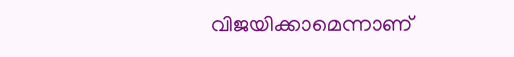വിജയിക്കാമെന്നാണ്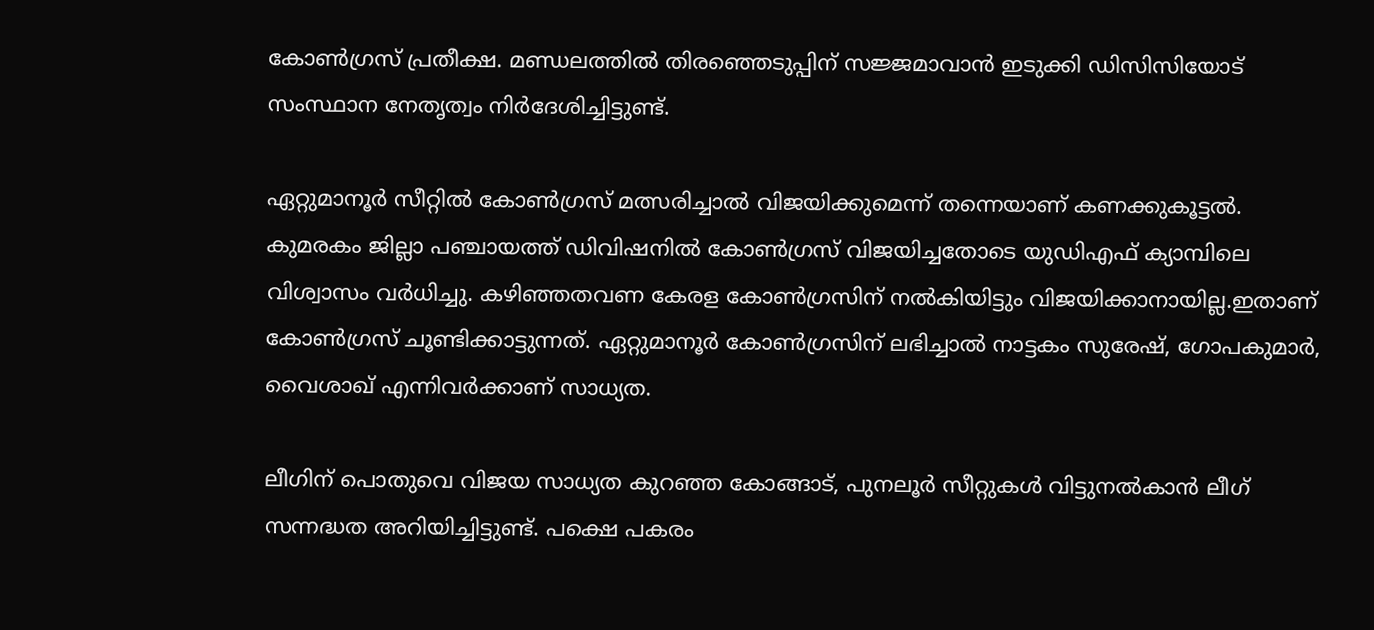കോണ്‍ഗ്രസ് പ്രതീക്ഷ. മണ്ഡലത്തില്‍ തിരഞ്ഞെടുപ്പിന് സജ്ജമാവാന്‍ ഇടുക്കി ഡിസിസിയോട് സംസ്ഥാന നേതൃത്വം നിര്‍ദേശിച്ചിട്ടുണ്ട്.

ഏറ്റുമാനൂർ സീറ്റിൽ കോൺഗ്രസ് മത്സരിച്ചാൽ വിജയിക്കുമെന്ന് തന്നെയാണ് കണക്കുകൂട്ടൽ. കുമരകം ജില്ലാ പഞ്ചായത്ത് ഡിവിഷനിൽ കോൺഗ്രസ് വിജയിച്ചതോടെ യുഡിഎഫ് ക്യാമ്പിലെ വിശ്വാസം വർധിച്ചു. കഴിഞ്ഞതവണ കേരള കോൺഗ്രസിന് നൽകിയിട്ടും വിജയിക്കാനായില്ല.ഇതാണ് കോൺഗ്രസ് ചൂണ്ടിക്കാട്ടുന്നത്. ഏറ്റുമാനൂർ കോൺഗ്രസിന് ലഭിച്ചാൽ നാട്ടകം സുരേഷ്, ഗോപകുമാർ, വൈശാഖ് എന്നിവർക്കാണ് സാധ്യത.

ലീഗിന് പൊതുവെ വിജയ സാധ്യത കുറഞ്ഞ കോങ്ങാട്, പുനലൂര്‍ സീറ്റുകള്‍ വിട്ടുനല്‍കാന്‍ ലീഗ് സന്നദ്ധത അറിയിച്ചിട്ടുണ്ട്. പക്ഷെ പകരം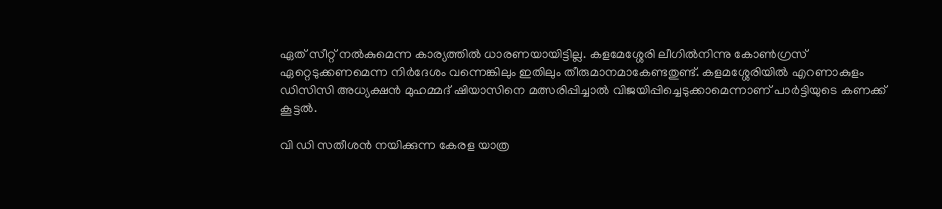ഏത് സീറ്റ് നല്‍കുമെന്ന കാര്യത്തില്‍ ധാരണയായിട്ടില്ല. കളമേശ്ശേരി ലീഗില്‍നിന്നു കോണ്‍ഗ്രസ് ഏറ്റെടുക്കണമെന്ന നിര്‍ദേശം വന്നെങ്കിലും ഇതിലും തീരുമാനമാകേണ്ടതുണ്ട്. കളമശ്ശേരിയില്‍ എറണാകുളം ഡിസിസി അധ്യക്ഷന്‍ മുഹമ്മദ് ഷിയാസിനെ മത്സരിപ്പിച്ചാല്‍ വിജയിപ്പിച്ചെടുക്കാമെന്നാണ് പാര്‍ട്ടിയുടെ കണക്ക് കൂട്ടല്‍.

വി ഡി സതീശൻ നയിക്കുന്ന കേരള യാത്ര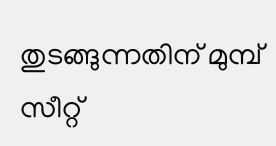തുടങ്ങുന്നതിന് മുമ്പ് സീറ്റ്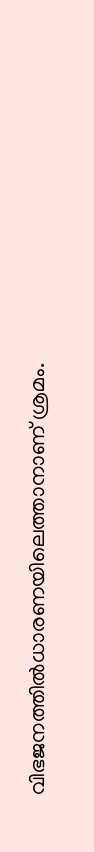വിഭജനത്തിൽധാരണയിലെത്താനാണ് ശ്രമം.